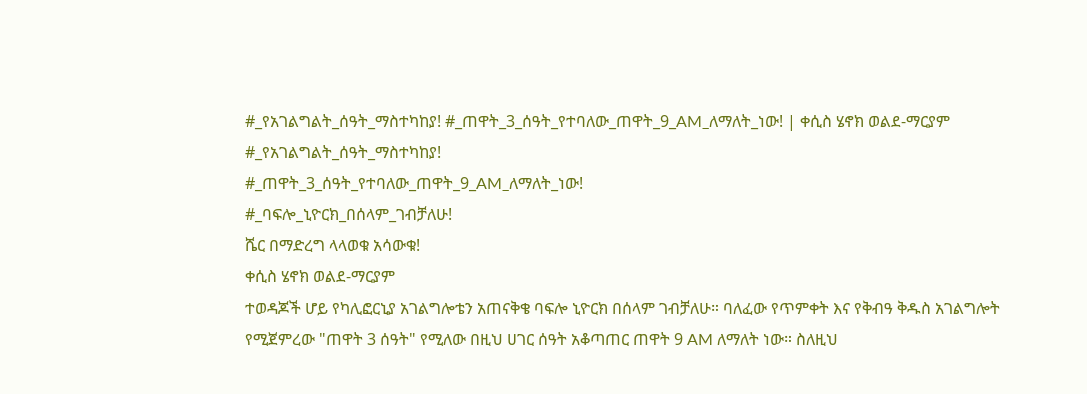#_የአገልግልት_ሰዓት_ማስተካከያ! #_ጠዋት_3_ሰዓት_የተባለው_ጠዋት_9_AM_ለማለት_ነው! | ቀሲስ ሄኖክ ወልደ-ማርያም
#_የአገልግልት_ሰዓት_ማስተካከያ!
#_ጠዋት_3_ሰዓት_የተባለው_ጠዋት_9_AM_ለማለት_ነው!
#_ባፍሎ_ኒዮርክ_በሰላም_ገብቻለሁ!
ሼር በማድረግ ላላወቁ አሳውቁ!
ቀሲስ ሄኖክ ወልደ-ማርያም
ተወዳጆች ሆይ የካሊፎርኒያ አገልግሎቴን አጠናቅቄ ባፍሎ ኒዮርክ በሰላም ገብቻለሁ። ባለፈው የጥምቀት እና የቅብዓ ቅዱስ አገልግሎት የሚጀምረው "ጠዋት 3 ሰዓት" የሚለው በዚህ ሀገር ሰዓት አቆጣጠር ጠዋት 9 AM ለማለት ነው። ስለዚህ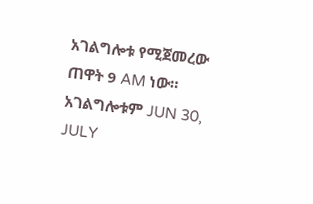አገልግሎቱ የሚጀመረው ጠዋት 9 AM ነው።
አገልግሎቱም JUN 30, JULY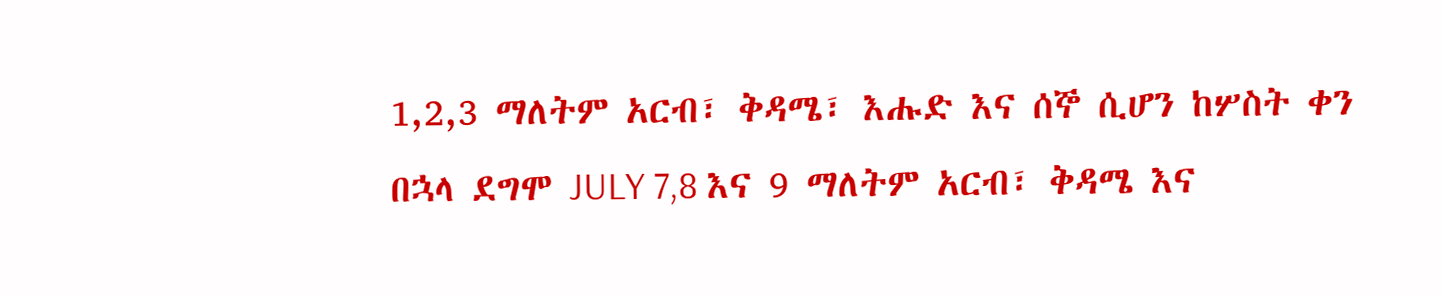1,2,3 ማለትም አርብ፣ ቅዳሜ፣ እሑድ እና ሰኞ ሲሆን ከሦስት ቀን በኋላ ደግሞ JULY 7,8 እና 9 ማለትም አርብ፣ ቅዳሜ እና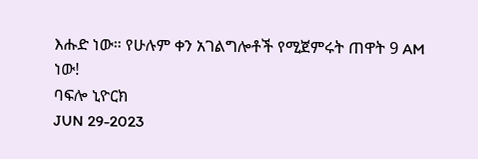እሑድ ነው። የሁሉም ቀን አገልግሎቶች የሚጀምሩት ጠዋት 9 AM ነው!
ባፍሎ ኒዮርክ
JUN 29-2023